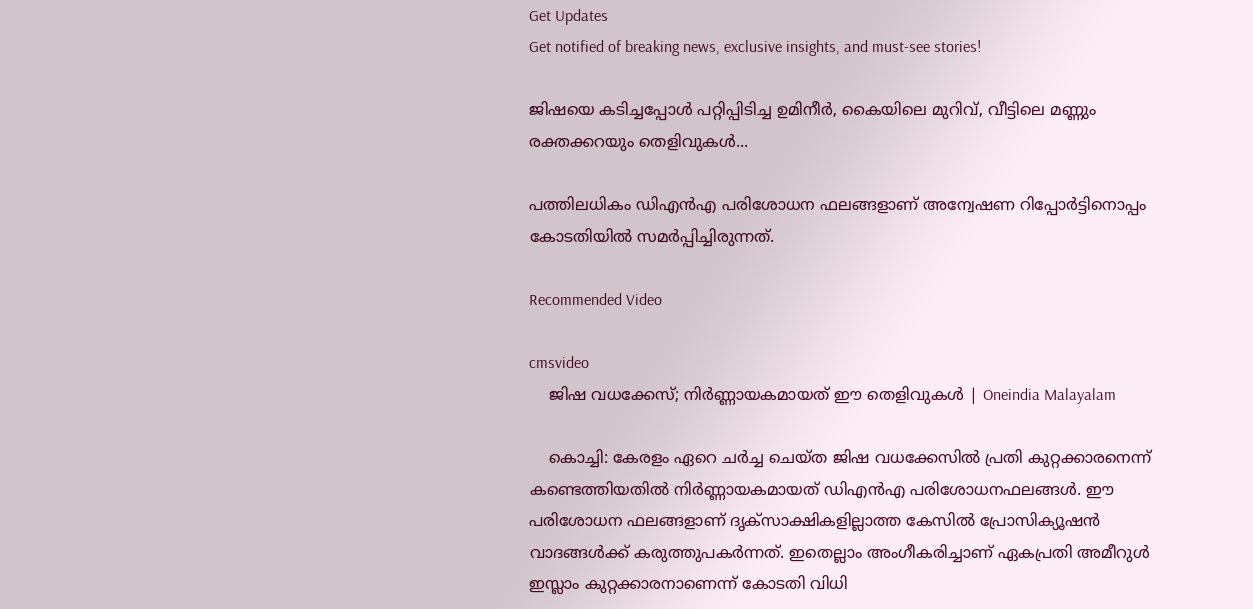Get Updates
Get notified of breaking news, exclusive insights, and must-see stories!

ജിഷയെ കടിച്ചപ്പോൾ പറ്റിപ്പിടിച്ച ഉമിനീർ, കൈയിലെ മുറിവ്, വീട്ടിലെ മണ്ണും രക്തക്കറയും തെളിവുകൾ...

പത്തിലധികം ഡിഎൻഎ പരിശോധന ഫലങ്ങളാണ് അന്വേഷണ റിപ്പോർട്ടിനൊപ്പം കോടതിയിൽ സമർപ്പിച്ചിരുന്നത്.

Recommended Video

cmsvideo
    ജിഷ വധക്കേസ്; നിര്‍ണ്ണായകമായത് ഈ തെളിവുകള്‍ | Oneindia Malayalam

    കൊച്ചി: കേരളം ഏറെ ചർച്ച ചെയ്ത ജിഷ വധക്കേസിൽ പ്രതി കുറ്റക്കാരനെന്ന് കണ്ടെത്തിയതിൽ നിർണ്ണായകമായത് ഡിഎൻഎ പരിശോധനഫലങ്ങൾ. ഈ പരിശോധന ഫലങ്ങളാണ് ദൃക്സാക്ഷികളില്ലാത്ത കേസിൽ പ്രോസിക്യൂഷൻ വാദങ്ങൾക്ക് കരുത്തുപകർന്നത്. ഇതെല്ലാം അംഗീകരിച്ചാണ് ഏകപ്രതി അമീറുൾ ഇസ്ലാം കുറ്റക്കാരനാണെന്ന് കോടതി വിധി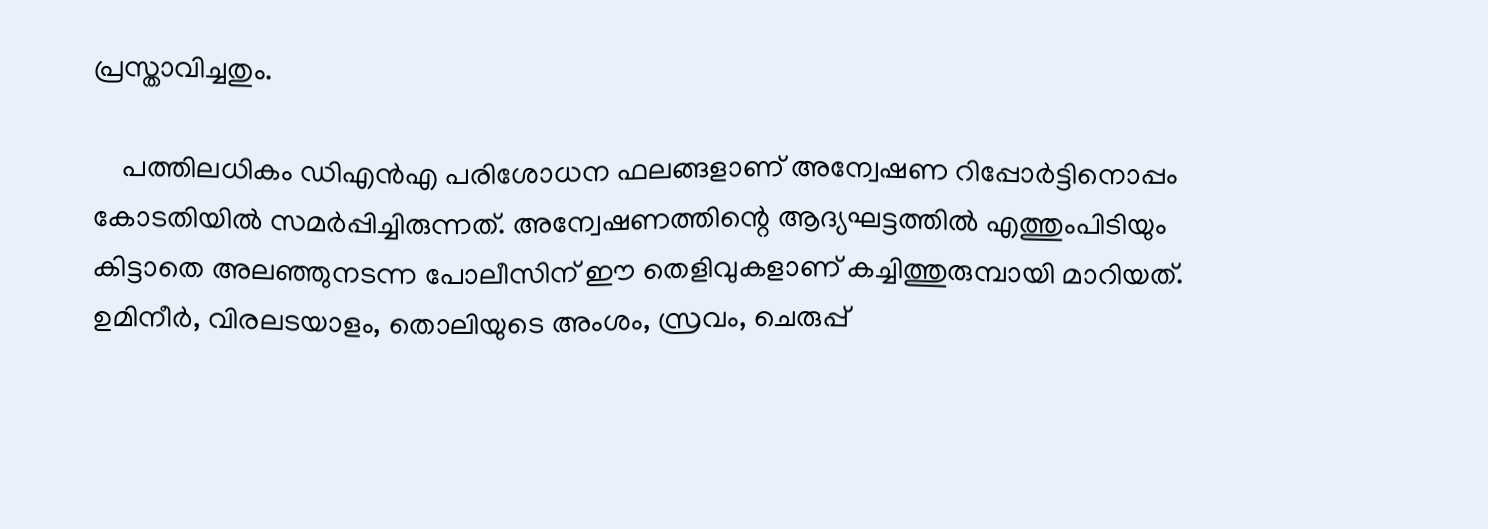പ്രസ്താവിച്ചതും.

    പത്തിലധികം ഡിഎൻഎ പരിശോധന ഫലങ്ങളാണ് അന്വേഷണ റിപ്പോർട്ടിനൊപ്പം കോടതിയിൽ സമർപ്പിച്ചിരുന്നത്. അന്വേഷണത്തിന്റെ ആദ്യഘട്ടത്തിൽ എത്തുംപിടിയും കിട്ടാതെ അലഞ്ഞുനടന്ന പോലീസിന് ഈ തെളിവുകളാണ് കച്ചിത്തുരുമ്പായി മാറിയത്. ഉമിനീർ, വിരലടയാളം, തൊലിയുടെ അംശം, സ്രവം, ചെരുപ്പ്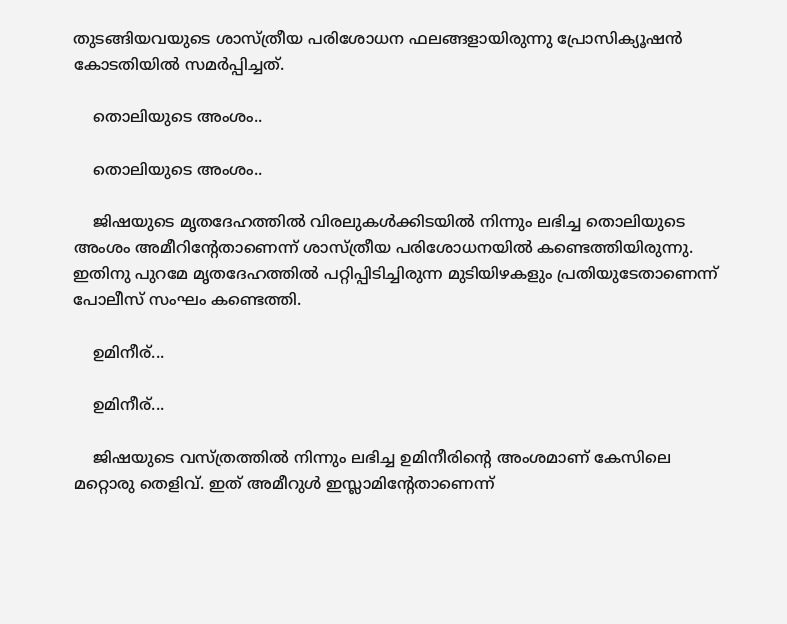തുടങ്ങിയവയുടെ ശാസ്ത്രീയ പരിശോധന ഫലങ്ങളായിരുന്നു പ്രോസിക്യൂഷൻ കോടതിയിൽ സമർപ്പിച്ചത്.

    തൊലിയുടെ അംശം..

    തൊലിയുടെ അംശം..

    ജിഷയുടെ മൃതദേഹത്തിൽ വിരലുകൾക്കിടയിൽ നിന്നും ലഭിച്ച തൊലിയുടെ അംശം അമീറിന്റേതാണെന്ന് ശാസ്ത്രീയ പരിശോധനയിൽ കണ്ടെത്തിയിരുന്നു. ഇതിനു പുറമേ മൃതദേഹത്തിൽ പറ്റിപ്പിടിച്ചിരുന്ന മുടിയിഴകളും പ്രതിയുടേതാണെന്ന് പോലീസ് സംഘം കണ്ടെത്തി.

    ഉമിനീര്...

    ഉമിനീര്...

    ജിഷയുടെ വസ്ത്രത്തിൽ നിന്നും ലഭിച്ച ഉമിനീരിന്റെ അംശമാണ് കേസിലെ മറ്റൊരു തെളിവ്. ഇത് അമീറുൾ ഇസ്ലാമിന്റേതാണെന്ന്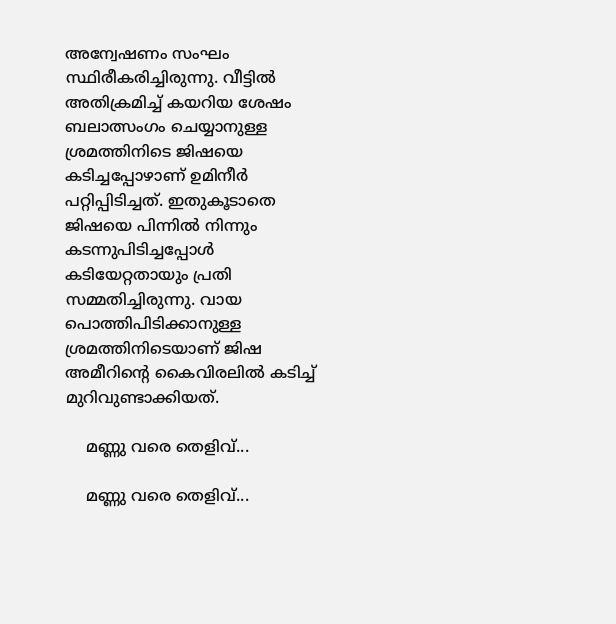അന്വേഷണം സംഘം സ്ഥിരീകരിച്ചിരുന്നു. വീട്ടിൽ അതിക്രമിച്ച് കയറിയ ശേഷം ബലാത്സംഗം ചെയ്യാനുള്ള ശ്രമത്തിനിടെ ജിഷയെ കടിച്ചപ്പോഴാണ് ഉമിനീർ പറ്റിപ്പിടിച്ചത്. ഇതുകൂടാതെ ജിഷയെ പിന്നിൽ നിന്നും കടന്നുപിടിച്ചപ്പോൾ കടിയേറ്റതായും പ്രതി സമ്മതിച്ചിരുന്നു. വായ പൊത്തിപിടിക്കാനുള്ള ശ്രമത്തിനിടെയാണ് ജിഷ അമീറിന്റെ കൈവിരലിൽ കടിച്ച് മുറിവുണ്ടാക്കിയത്.

    മണ്ണു വരെ തെളിവ്...

    മണ്ണു വരെ തെളിവ്...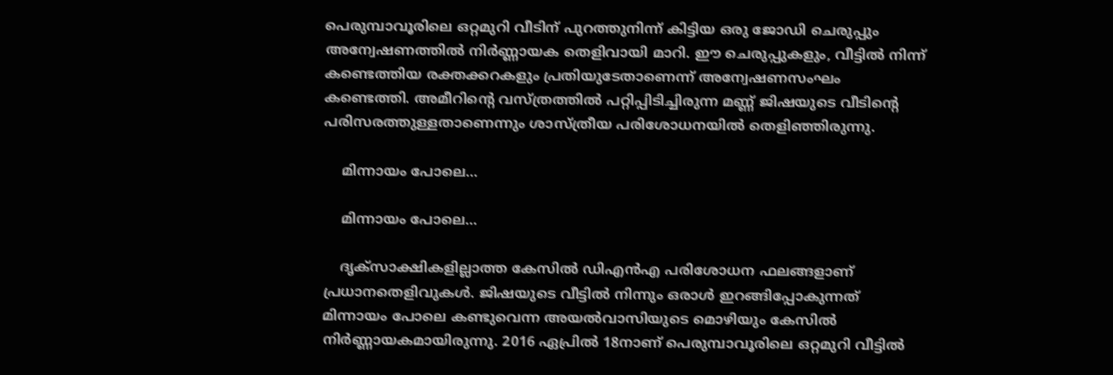പെരുമ്പാവൂരിലെ ഒറ്റമുറി വീടിന് പുറത്തുനിന്ന് കിട്ടിയ ഒരു ജോഡി ചെരുപ്പും അന്വേഷണത്തിൽ നിർണ്ണായക തെളിവായി മാറി. ഈ ചെരുപ്പുകളും, വീട്ടിൽ നിന്ന് കണ്ടെത്തിയ രക്തക്കറകളും പ്രതിയുടേതാണെന്ന് അന്വേഷണസംഘം കണ്ടെത്തി. അമീറിന്റെ വസ്ത്രത്തിൽ പറ്റിപ്പിടിച്ചിരുന്ന മണ്ണ് ജിഷയുടെ വീടിന്റെ പരിസരത്തുള്ളതാണെന്നും ശാസ്ത്രീയ പരിശോധനയിൽ തെളിഞ്ഞിരുന്നു.

    മിന്നായം പോലെ...

    മിന്നായം പോലെ...

    ദൃക്സാക്ഷികളില്ലാത്ത കേസിൽ ഡിഎൻഎ പരിശോധന ഫലങ്ങളാണ് പ്രധാനതെളിവുകൾ. ജിഷയുടെ വീട്ടിൽ നിന്നും ഒരാൾ ഇറങ്ങിപ്പോകുന്നത് മിന്നായം പോലെ കണ്ടുവെന്ന അയൽവാസിയുടെ മൊഴിയും കേസിൽ നിർണ്ണായകമായിരുന്നു. 2016 ഏപ്രിൽ 18നാണ് പെരുമ്പാവൂരിലെ ഒറ്റമുറി വീട്ടിൽ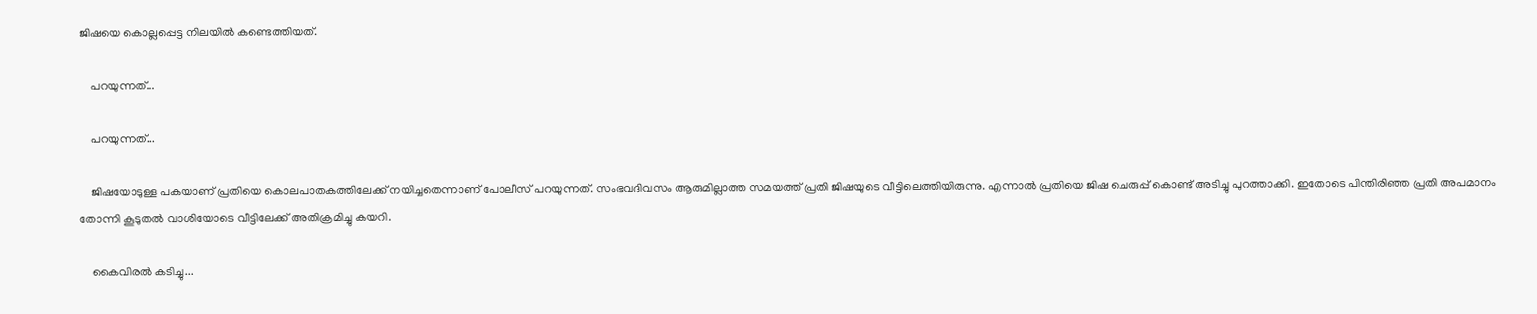ജിഷയെ കൊല്ലപ്പെട്ട നിലയിൽ കണ്ടെത്തിയത്.

    പറയുന്നത്...

    പറയുന്നത്...

    ജിഷയോടുള്ള പകയാണ് പ്രതിയെ കൊലപാതകത്തിലേക്ക് നയിച്ചതെന്നാണ് പോലീസ് പറയുന്നത്. സംഭവദിവസം ആരുമില്ലാത്ത സമയത്ത് പ്രതി ജിഷയുടെ വീട്ടിലെത്തിയിരുന്നു. എന്നാൽ പ്രതിയെ ജിഷ ചെരുപ്പ് കൊണ്ട് അടിച്ചു പുറത്താക്കി. ഇതോടെ പിന്തിരിഞ്ഞ പ്രതി അപമാനം തോന്നി കൂടുതൽ വാശിയോടെ വീട്ടിലേക്ക് അതിക്രമിച്ചു കയറി.

    കൈവിരൽ കടിച്ചു...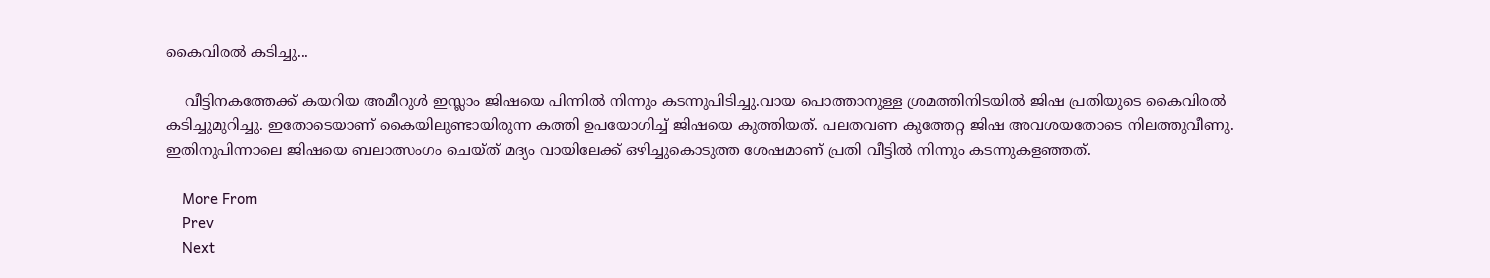കൈവിരൽ കടിച്ചു...

    വീട്ടിനകത്തേക്ക് കയറിയ അമീറുൾ ഇസ്ലാം ജിഷയെ പിന്നിൽ നിന്നും കടന്നുപിടിച്ചു.വായ പൊത്താനുള്ള ശ്രമത്തിനിടയിൽ ജിഷ പ്രതിയുടെ കൈവിരൽ കടിച്ചുമുറിച്ചു. ഇതോടെയാണ് കൈയിലുണ്ടായിരുന്ന കത്തി ഉപയോഗിച്ച് ജിഷയെ കുത്തിയത്. പലതവണ കുത്തേറ്റ ജിഷ അവശയതോടെ നിലത്തുവീണു. ഇതിനുപിന്നാലെ ജിഷയെ ബലാത്സംഗം ചെയ്ത് മദ്യം വായിലേക്ക് ഒഴിച്ചുകൊടുത്ത ശേഷമാണ് പ്രതി വീട്ടിൽ നിന്നും കടന്നുകളഞ്ഞത്.

    More From
    Prev
    Next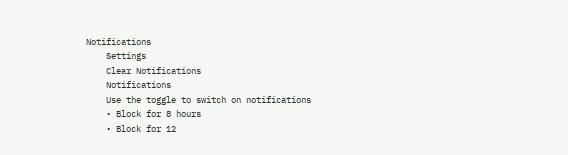Notifications
    Settings
    Clear Notifications
    Notifications
    Use the toggle to switch on notifications
    • Block for 8 hours
    • Block for 12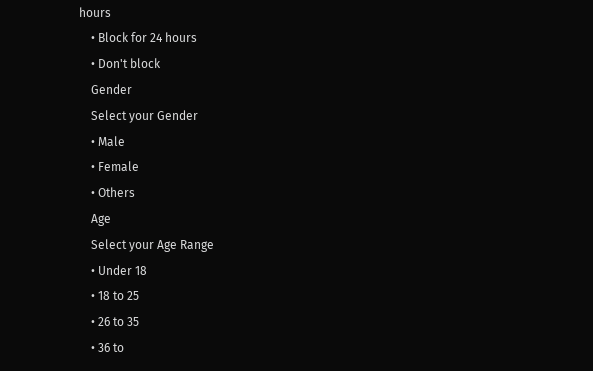hours
    • Block for 24 hours
    • Don't block
    Gender
    Select your Gender
    • Male
    • Female
    • Others
    Age
    Select your Age Range
    • Under 18
    • 18 to 25
    • 26 to 35
    • 36 to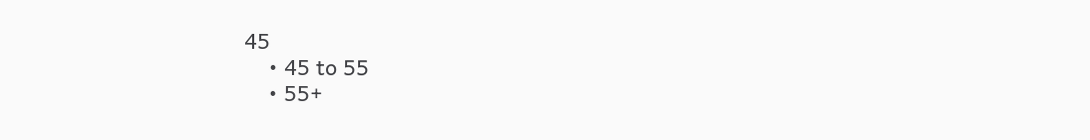45
    • 45 to 55
    • 55+